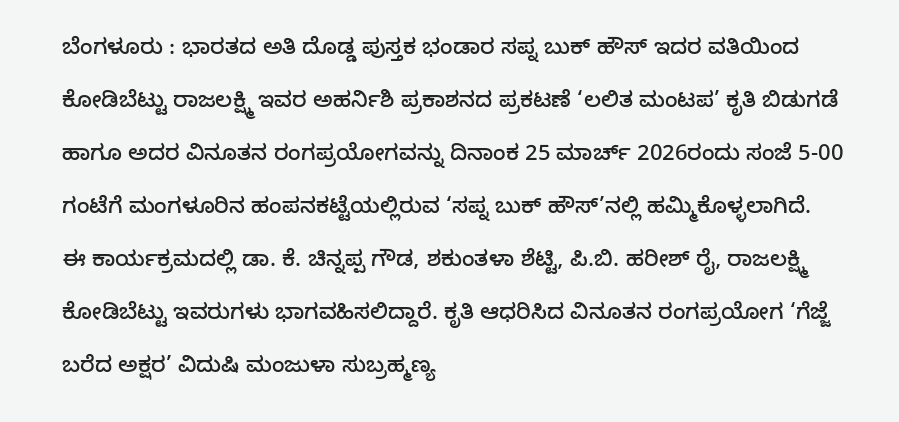ಬೆಂಗಳೂರು : ಭಾರತದ ಅತಿ ದೊಡ್ಡ ಪುಸ್ತಕ ಭಂಡಾರ ಸಪ್ನ ಬುಕ್ ಹೌಸ್ ಇದರ ವತಿಯಿಂದ ಕೋಡಿಬೆಟ್ಟು ರಾಜಲಕ್ಷ್ಮಿ ಇವರ ಅಹರ್ನಿಶಿ ಪ್ರಕಾಶನದ ಪ್ರಕಟಣೆ ‘ಲಲಿತ ಮಂಟಪ’ ಕೃತಿ ಬಿಡುಗಡೆ ಹಾಗೂ ಅದರ ವಿನೂತನ ರಂಗಪ್ರಯೋಗವನ್ನು ದಿನಾಂಕ 25 ಮಾರ್ಚ್ 2026ರಂದು ಸಂಜೆ 5-00 ಗಂಟೆಗೆ ಮಂಗಳೂರಿನ ಹಂಪನಕಟ್ಟೆಯಲ್ಲಿರುವ ‘ಸಪ್ನ ಬುಕ್ ಹೌಸ್’ನಲ್ಲಿ ಹಮ್ಮಿಕೊಳ್ಳಲಾಗಿದೆ.
ಈ ಕಾರ್ಯಕ್ರಮದಲ್ಲಿ ಡಾ. ಕೆ. ಚಿನ್ನಪ್ಪ ಗೌಡ, ಶಕುಂತಳಾ ಶೆಟ್ಟಿ, ಪಿ.ಬಿ. ಹರೀಶ್ ರೈ, ರಾಜಲಕ್ಷ್ಮಿ ಕೋಡಿಬೆಟ್ಟು ಇವರುಗಳು ಭಾಗವಹಿಸಲಿದ್ದಾರೆ. ಕೃತಿ ಆಧರಿಸಿದ ವಿನೂತನ ರಂಗಪ್ರಯೋಗ ‘ಗೆಜ್ಜೆ ಬರೆದ ಅಕ್ಷರ’ ವಿದುಷಿ ಮಂಜುಳಾ ಸುಬ್ರಹ್ಮಣ್ಯ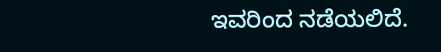ಇವರಿಂದ ನಡೆಯಲಿದೆ.